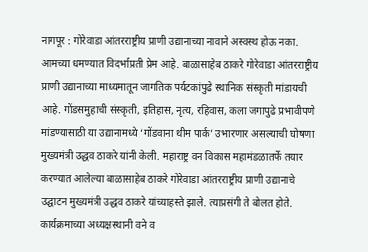नागपूर : गोरेवाडा आंतरराष्ट्रीय प्राणी उद्यानाच्या नावाने अस्वस्थ होऊ नका. आमच्या धमण्यात विदर्भाप्रती प्रेम आहे. बाळासाहेब ठाकरे गोरेवाडा आंतरराष्ट्रीय प्राणी उद्यानाच्या माध्यमातून जागतिक पर्यटकांपुढे स्थानिक संस्कृती मांडायची आहे. गोंडसमुहाची संस्कृती, इतिहास, नृत्य, रहिवास, कला जगापुढे प्रभावीपणे मांडण्यासाठी या उद्यानामध्ये ‘गोंडवाना थीम पार्क’ उभारणार असल्याची घोषणा मुख्यमंत्री उद्धव ठाकरे यांनी केली. महाराष्ट्र वन विकास महामंडळातर्फे तयार करण्यात आलेल्या बाळासाहेब ठाकरे गोरेवाडा आंतरराष्ट्रीय प्राणी उद्यानाचे उद्घाटन मुख्यमंत्री उद्धव ठाकरे यांच्याहस्ते झाले. त्याप्रसंगी ते बोलत होते.
कार्यक्रमाच्या अध्यक्षस्थानी वने व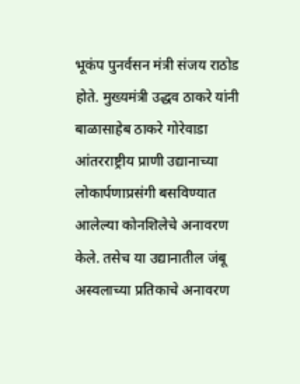भूकंप पुनर्वसन मंत्री संजय राठोड होते. मुख्यमंत्री उद्धव ठाकरे यांनी बाळासाहेब ठाकरे गोरेवाडा आंतरराष्ट्रीय प्राणी उद्यानाच्या लोकार्पणाप्रसंगी बसविण्यात आलेल्या कोनशिलेचे अनावरण केले. तसेच या उद्यानातील जंबू अस्वलाच्या प्रतिकाचे अनावरण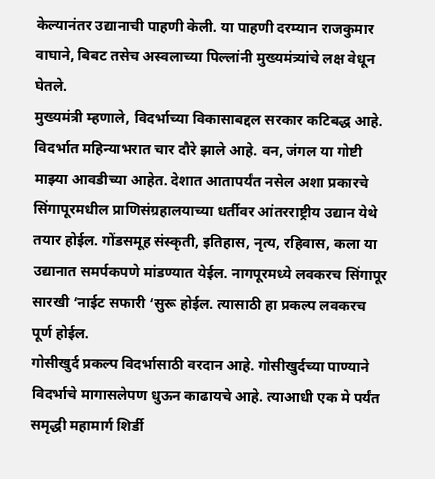केल्यानंतर उद्यानाची पाहणी केली. या पाहणी दरम्यान राजकुमार वाघाने, बिबट तसेच अस्वलाच्या पिल्लांनी मुख्यमंत्र्यांचे लक्ष वेधून घेतले.
मुख्यमंत्री म्हणाले, विदर्भाच्या विकासाबद्दल सरकार कटिबद्ध आहे. विदर्भात महिन्याभरात चार दौरे झाले आहे. वन, जंगल या गोष्टी माझ्या आवडीच्या आहेत. देशात आतापर्यंत नसेल अशा प्रकारचे सिंगापूरमधील प्राणिसंग्रहालयाच्या धर्तीवर आंतरराष्ट्रीय उद्यान येथे तयार होईल. गोंडसमूह संस्कृती, इतिहास, नृत्य, रहिवास, कला या उद्यानात समर्पकपणे मांडण्यात येईल. नागपूरमध्ये लवकरच सिंगापूर सारखी ‘नाईट सफारी ‘सुरू होईल. त्यासाठी हा प्रकल्प लवकरच पूर्ण होईल.
गोसीखुर्द प्रकल्प विदर्भासाठी वरदान आहे. गोसीखुर्दच्या पाण्याने विदर्भाचे मागासलेपण धुऊन काढायचे आहे. त्याआधी एक मे पर्यंत समृद्धी महामार्ग शिर्डी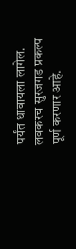पर्यंत धावायला लागेल. लवकरच सुरजगड प्रकल्प पूर्ण करणार आहे.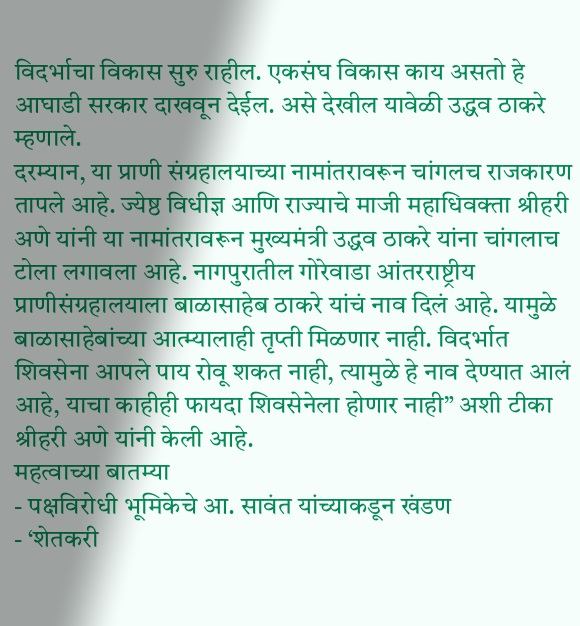विदर्भाचा विकास सुरु राहील. एकसंघ विकास काय असतो हे आघाडी सरकार दाखवून देईल. असे देखील यावेळी उद्धव ठाकरे म्हणाले.
दरम्यान, या प्राणी संग्रहालयाच्या नामांतरावरून चांगलच राजकारण तापले आहे. ज्येष्ठ विधीज्ञ आणि राज्याचे माजी महाधिवक्ता श्रीहरी अणे यांनी या नामांतरावरून मुख्यमंत्री उद्धव ठाकरे यांना चांगलाच टोला लगावला आहे. नागपुरातील गोरेवाडा आंतरराष्ट्रीय प्राणीसंग्रहालयाला बाळासाहेब ठाकरे यांचं नाव दिलं आहे. यामुळे बाळासाहेबांच्या आत्म्यालाही तृप्ती मिळणार नाही. विदर्भात शिवसेना आपले पाय रोवू शकत नाही, त्यामुळे हे नाव देण्यात आलं आहे, याचा काहीही फायदा शिवसेनेला होणार नाही” अशी टीका श्रीहरी अणे यांनी केली आहे.
महत्वाच्या बातम्या
- पक्षविरोधी भूमिकेचे आ. सावंत यांच्याकडून खंडण
- ‘शेतकरी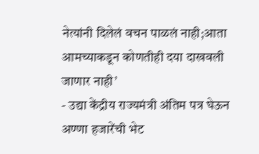नेत्यांनी दिलेलं वचन पाळलं नाही;आता आमच्याकडून कोणतीही दया दाखवली जाणार नाही’
- उद्या केंद्रीय राज्यमंत्री अंतिम पत्र घेऊन अण्णा हजारेंची भेट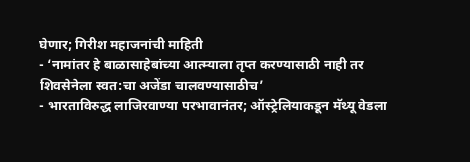घेणार; गिरीश महाजनांची माहिती
- ‘नामांतर हे बाळासाहेबांच्या आत्म्याला तृप्त करण्यासाठी नाही तर शिवसेनेला स्वत:चा अजेंडा चालवण्यासाठीच’
- भारताविरुद्ध लाजिरवाण्या परभावानंतर; ऑस्ट्रेलियाकडून मॅथ्यू वेडला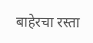बाहेरचा रस्ता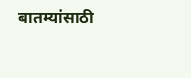बातम्यांसाठी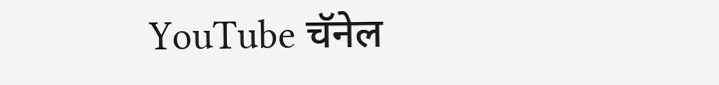YouTube चॅनेल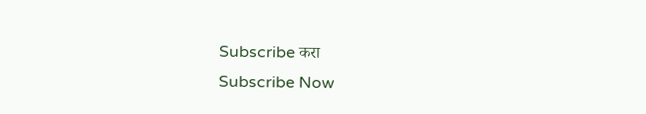Subscribe करा
Subscribe Now